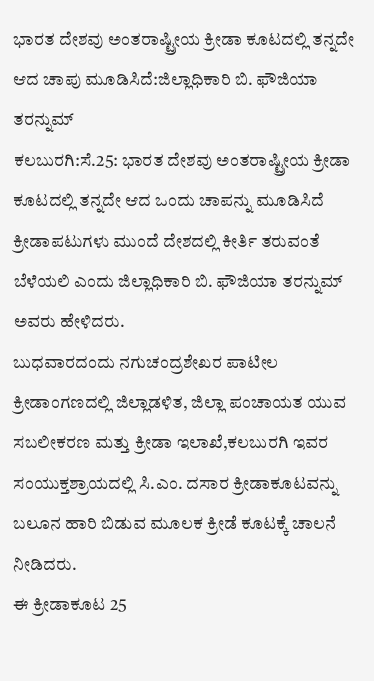ಭಾರತ ದೇಶವು ಅಂತರಾಷ್ಟ್ರೀಯ ಕ್ರೀಡಾ ಕೂಟದಲ್ಲಿ ತನ್ನದೇ ಆದ ಚಾಪು ಮೂಡಿಸಿದೆ:ಜಿಲ್ಲಾಧಿಕಾರಿ ಬಿ. ಫೌಜಿಯಾ ತರನ್ನುಮ್
ಕಲಬುರಗಿ:ಸೆ.25: ಭಾರತ ದೇಶವು ಅಂತರಾಷ್ಟ್ರೀಯ ಕ್ರೀಡಾ ಕೂಟದಲ್ಲಿ ತನ್ನದೇ ಆದ ಒಂದು ಚಾಪನ್ನು ಮೂಡಿಸಿದೆ ಕ್ರೀಡಾಪಟುಗಳು ಮುಂದೆ ದೇಶದಲ್ಲಿ ಕೀರ್ತಿ ತರುವಂತೆ ಬೆಳೆಯಲಿ ಎಂದು ಜಿಲ್ಲಾಧಿಕಾರಿ ಬಿ. ಫೌಜಿಯಾ ತರನ್ನುಮ್ ಅವರು ಹೇಳಿದರು.
ಬುಧವಾರದಂದು ನಗುಚಂದ್ರಶೇಖರ ಪಾಟೀಲ ಕ್ರೀಡಾಂಗಣದಲ್ಲಿ ಜಿಲ್ಲಾಡಳಿತ, ಜಿಲ್ಲಾ ಪಂಚಾಯತ ಯುವ ಸಬಲೀಕರಣ ಮತ್ತು ಕ್ರೀಡಾ ಇಲಾಖೆ,ಕಲಬುರಗಿ ಇವರ ಸಂಯುಕ್ತಶ್ರಾಯದಲ್ಲಿ ಸಿ.ಎಂ. ದಸಾರ ಕ್ರೀಡಾಕೂಟವನ್ನು ಬಲೂನ ಹಾರಿ ಬಿಡುವ ಮೂಲಕ ಕ್ರೀಡೆ ಕೂಟಕ್ಕೆ ಚಾಲನೆ ನೀಡಿದರು.
ಈ ಕ್ರೀಡಾಕೂಟ 25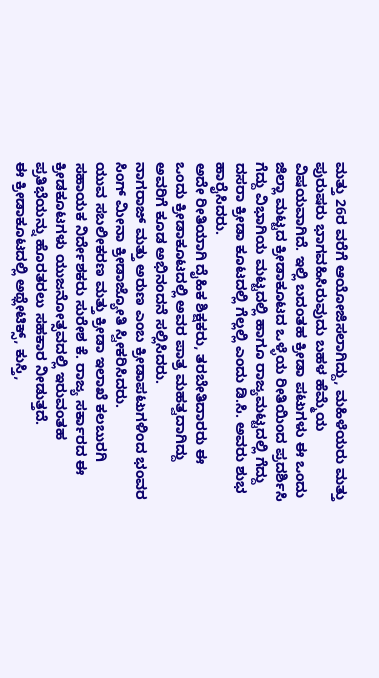ಮತ್ತು 26ರ ವರೆಗೆ ಆಯೋಜಿಸಲಾಗಿದ್ದು, ಮಹಿಳೆಯರು ಮತ್ತು ಪುರುಷರು ಭಾಗವಹಿಸಿರುವುದು ಬಹಳ ಹೆಮ್ಮೆಯ ವಿಷಯವಾಗಿದೆ. ಇಲ್ಲಿ ಬದಂತಹ ಕ್ರೀಡಾ ಪಟುಗಳು ಈ ಒಂದು ಜಿಲ್ಲಾ ಮಟ್ಟದ ಕ್ರೀಡಾಕೂಟದ ಒಳ್ಳೆಯ ರೀತಿಯಿಂದ ಪ್ರದರ್ಶಿಸಿ ಗೆದ್ದು ವಿಭಾಗಿಯ ಮಟ್ಟದಲ್ಲಿ ಹಾಗೂ ರಾಜ್ಯಮಟ್ಟದಲ್ಲಿ ಗೆದ್ದು ದಸರಾ ಕ್ರೀಡಾ ಕೂಟದಲ್ಲಿ ಗೆಲ್ಲಲ್ಲಿ ಎಂದು ಡಿ.ಸಿ. ಅವರು ಶುಭ ಹಾರೈಸಿದರು.
ಅದೇ ರೀತಿಯಾಗಿ ದೈಹಿಕ ಶಿಕ್ಷಕರು, ತರಬೇತಿದಾರರು ಈ ಒಂದು ಕ್ರೀಡಾಕೂಟದಲ್ಲಿ ಅವರ ಪಾತ್ರ ಮಹತ್ವದಾಗಿದ್ದು ಅವರಿಗೆ ಕೂಡ ಅಭಿನಂದನೆ ಸಲ್ಲಿಸಿದರು.
ನಾಗರಾಜ್ ಮತ್ತು ಅರುಣ ಎಂಬ ಕ್ರೀಡಾಪಟುಗಳಿಂದ ಭಂವರ ಸಿಂಗ್ ಮೀನಾ ಕ್ರೀಡಾಜ್ಯೋತಿ ಸ್ವೀಕರಿಸಿದರು.
ಯುವ ಸಬಲೀಕರಣ ಮತ್ತು ಕ್ರೀಡಾ ಇಲಾಖೆ ಕಲಬುರಗಿ ಸಹಾಯಕ ನಿರ್ದೇಶಕರು ಸುರೇಶ ಕೆ. ರಾಜ್ಯ ಸರ್ಕಾರದ ಈ ಕ್ರೀಡಕೂಟಗಳು ಯುಜನೋತ್ಸವದಲ್ಲಿ ಇರುವಂತಹ ಪ್ರತಿಭೆಯನ್ನು ಹೊರತರಲು ಸಹಕಾರ ನೀಡುತ್ತದೆ.
ಈ ಕ್ರೀಡಾಕೂಟದಲ್ಲಿ ಅಥ್ಲೇಟಿಕ್ಸ್, ಕುಸ್ತಿ,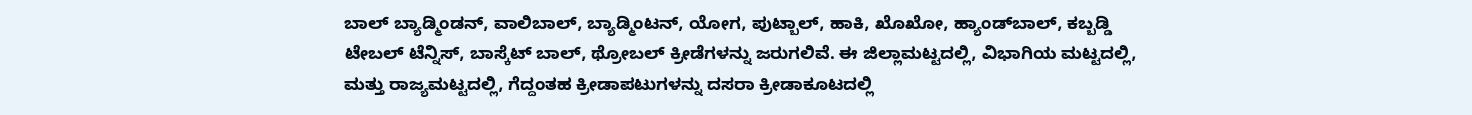ಬಾಲ್ ಬ್ಯಾಡ್ಮಿಂಡನ್, ವಾಲಿಬಾಲ್, ಬ್ಯಾಡ್ಮಿಂಟನ್, ಯೋಗ, ಪುಟ್ಬಾಲ್, ಹಾಕಿ, ಖೊಖೋ, ಹ್ಯಾಂಡ್‍ಬಾಲ್, ಕಬ್ಬಡ್ಡಿ ಟೇಬಲ್ ಟೆನ್ನಿಸ್, ಬಾಸ್ಕೆಟ್ ಬಾಲ್, ಥ್ರೋಬಲ್ ಕ್ರೀಡೆಗಳನ್ನು ಜರುಗಲಿವೆ. ಈ ಜಿಲ್ಲಾಮಟ್ಟದಲ್ಲಿ, ವಿಭಾಗಿಯ ಮಟ್ಟದಲ್ಲಿ, ಮತ್ತು ರಾಜ್ಯಮಟ್ಟದಲ್ಲಿ, ಗೆದ್ದಂತಹ ಕ್ರೀಡಾಪಟುಗಳನ್ನು ದಸರಾ ಕ್ರೀಡಾಕೂಟದಲ್ಲಿ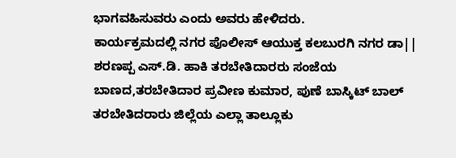ಭಾಗವಹಿಸುವರು ಎಂದು ಅವರು ಹೇಳಿದರು.
ಕಾರ್ಯಕ್ರಮದಲ್ಲಿ ನಗರ ಪೊಲೀಸ್ ಆಯುಕ್ತ ಕಲಬುರಗಿ ನಗರ ಡಾ|| ಶರಣಪ್ಪ ಎಸ್.ಡಿ. ಹಾಕಿ ತರಬೇತಿದಾರರು ಸಂಜೆಯ ಬಾಣದ,ತರಬೇತಿದಾರ ಪ್ರವೀಣ ಕುಮಾರ, ಪುಣೆ ಬಾಸ್ಕಿಟ್ ಬಾಲ್ ತರಬೇತಿದರಾರು ಜಿಲ್ಲೆಯ ಎಲ್ಲಾ ತಾಲ್ಲೂಕು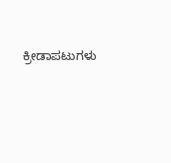ಕ್ರೀಡಾಪಟುಗಳು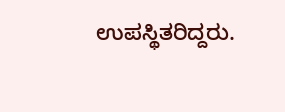ಉಪಸ್ಥಿತರಿದ್ದರು.